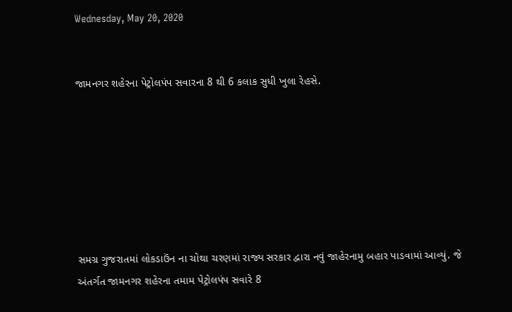Wednesday, May 20, 2020


જામનગર શહેરના પેટ્રોલપંપ સવારના 8 થી 6 કલાક સુધી ખુલા રેહસે.







સમગ્ર ગુજરાતમાં લોકડાઉંન ના ચોથા ચરણમાં રાજ્ય સરકાર દ્વારા નવું જાહેરનામુ બહાર પાડવામાં આવ્યું. જે અંતર્ગત જામનગર શહેરના તમામ પેટ્રોલપંપ સવારે 8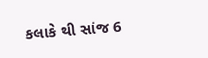કલાકે થી સાંજ 6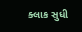ક્લાક સુધી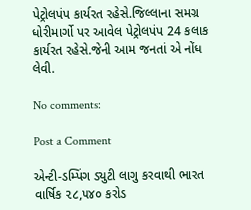પેટ્રોલપંપ કાર્યરત રહેસે.જિલ્લાના સમગ્ર ધોરીમાર્ગો પર આવેલ પેટ્રોલપંપ 24 કલાક કાર્યરત રહેસે.જેની આમ જનતાં એ નોંધ લેવી.

No comments:

Post a Comment

એન્ટી-ડમ્પિંગ ડ્યુટી લાગુ કરવાથી ભારત વાર્ષિક ૨૮,૫૪૦ કરોડ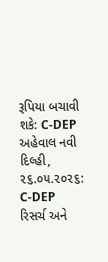રૂપિયા બચાવી શકે: C-DEP અહેવાલ નવી દિલ્હી, ૨૬.૦૫.૨૦૨૬: C-DEP રિસર્ચ અને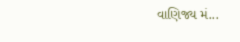વાણિજ્ય મં...